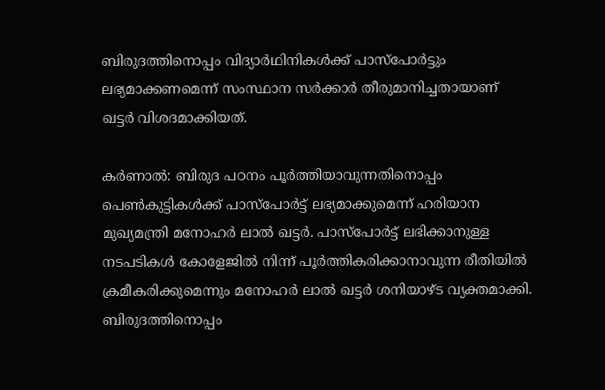ബിരുദത്തിനൊപ്പം വിദ്യാര്‍ഥിനികള്‍ക്ക് പാസ്പോര്‍ട്ടും ലഭ്യമാക്കണമെന്ന് സംസ്ഥാന സര്‍ക്കാര്‍ തീരുമാനിച്ചതായാണ് ഖട്ടര്‍ വിശദമാക്കിയത്.

കര്‍ണാല്‍: ബിരുദ പഠനം പൂര്‍ത്തിയാവുന്നതിനൊപ്പം പെണ്‍കുട്ടികള്‍ക്ക് പാസ്പോര്‍ട്ട് ലഭ്യമാക്കുമെന്ന് ഹരിയാന മുഖ്യമന്ത്രി മനോഹര്‍ ലാല്‍ ഖട്ടര്‍. പാസ്പോര്‍ട്ട് ലഭിക്കാനുള്ള നടപടികള്‍ കോളേജില്‍ നിന്ന് പൂര്‍ത്തികരിക്കാനാവുന്ന രീതിയില്‍ ക്രമീകരിക്കുമെന്നും മനോഹര്‍ ലാല്‍ ഖട്ടര്‍ ശനിയാഴ്ട വ്യക്തമാക്കി. ബിരുദത്തിനൊപ്പം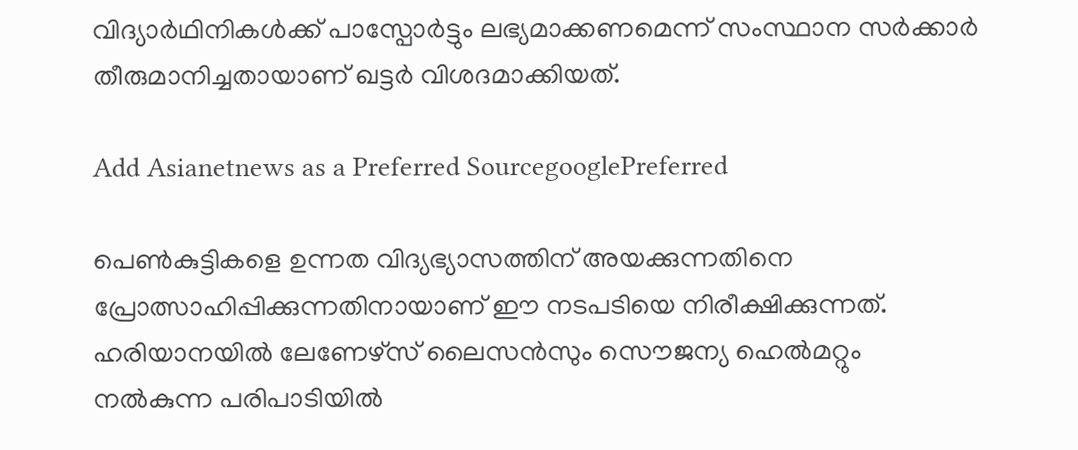വിദ്യാര്‍ഥിനികള്‍ക്ക് പാസ്പോര്‍ട്ടും ലഭ്യമാക്കണമെന്ന് സംസ്ഥാന സര്‍ക്കാര്‍ തീരുമാനിച്ചതായാണ് ഖട്ടര്‍ വിശദമാക്കിയത്.

Add Asianetnews as a Preferred SourcegooglePreferred

പെണ്‍കുട്ടികളെ ഉന്നത വിദ്യഭ്യാസത്തിന് അയക്കുന്നതിനെ പ്രോത്സാഹിപ്പിക്കുന്നതിനായാണ് ഈ നടപടിയെ നിരീക്ഷിക്കുന്നത്. ഹരിയാനയില്‍ ലേണേഴ്സ് ലൈസന്‍സും സൌജന്യ ഹെല്‍മറ്റും നല്‍കുന്ന പരിപാടിയില്‍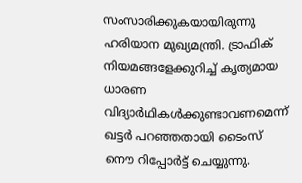സംസാരിക്കുകയായിരുന്നു ഹരിയാന മുഖ്യമന്ത്രി. ട്രാഫിക് നിയമങ്ങളേക്കുറിച്ച് കൃത്യമായ ധാരണ വിദ്യാര്‍ഥികള്‍ക്കുണ്ടാവണമെന്ന് ഖട്ടര്‍ പറഞ്ഞതായി ടൈംസ് നൌ റിപ്പോര്‍ട്ട് ചെയ്യുന്നു.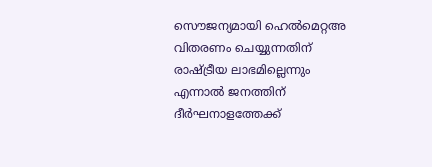സൌജന്യമായി ഹെല്‍മെറ്റഅ വിതരണം ചെയ്യുന്നതിന് രാഷ്ട്രീയ ലാഭമില്ലെന്നും എന്നാല്‍ ജനത്തിന് ദീര്‍ഘനാളത്തേക്ക്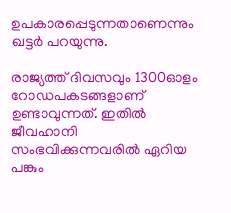ഉപകാരപ്പെടുന്നതാണെന്നും ഖട്ടര്‍ പറയുന്നു.

രാജ്യത്ത് ദിവസവും 1300ഓളം റോഡപകടങ്ങളാണ് ഉണ്ടാവുന്നത്. ഇതില്‍ ജീവഹാനി സംഭവിക്കുന്നവരില്‍ ഏറിയ പങ്കും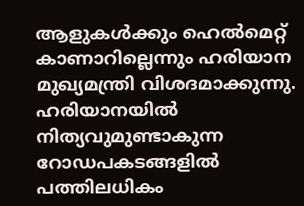ആളുകള്‍ക്കും ഹെല്‍മെറ്റ് കാണാറില്ലെന്നും ഹരിയാന മുഖ്യമന്ത്രി വിശദമാക്കുന്നു. ഹരിയാനയില്‍ നിത്യവുമുണ്ടാകുന്ന റോഡപകടങ്ങളില്‍ പത്തിലധികം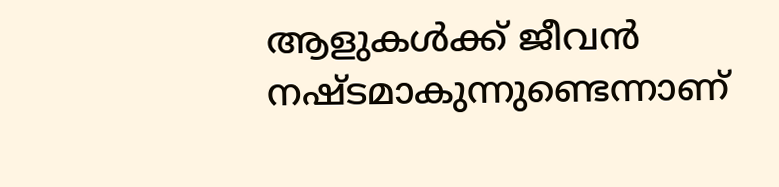ആളുകള്‍ക്ക് ജീവന്‍ നഷ്ടമാകുന്നുണ്ടെന്നാണ്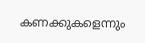കണക്കുകളെന്നും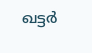ഖട്ടര്‍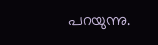പറയുന്നു.